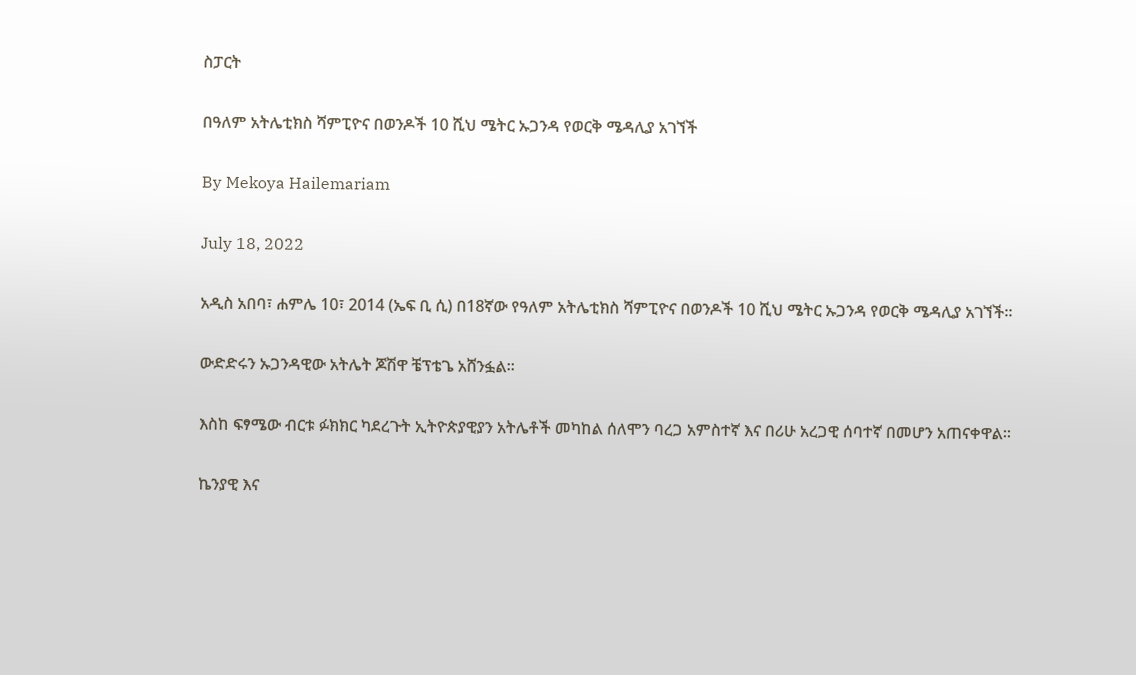ስፓርት

በዓለም አትሌቲክስ ሻምፒዮና በወንዶች 10 ሺህ ሜትር ኡጋንዳ የወርቅ ሜዳሊያ አገኘች

By Mekoya Hailemariam

July 18, 2022

አዲስ አበባ፣ ሐምሌ 10፣ 2014 (ኤፍ ቢ ሲ) በ18ኛው የዓለም አትሌቲክስ ሻምፒዮና በወንዶች 10 ሺህ ሜትር ኡጋንዳ የወርቅ ሜዳሊያ አገኘች።

ውድድሩን ኡጋንዳዊው አትሌት ጆሽዋ ቼፕቴጌ አሸንፏል።

እስከ ፍፃሜው ብርቱ ፉክክር ካደረጉት ኢትዮጵያዊያን አትሌቶች መካከል ሰለሞን ባረጋ አምስተኛ እና በሪሁ አረጋዊ ሰባተኛ በመሆን አጠናቀዋል።

ኬንያዊ እና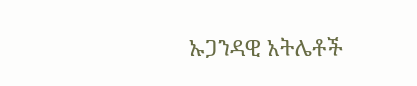ኡጋንዳዊ አትሌቶች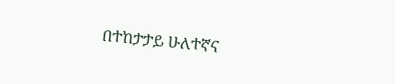በተከታታይ ሁለተኛና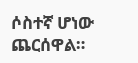ሶስተኛ ሆነው ጨርሰዋል።